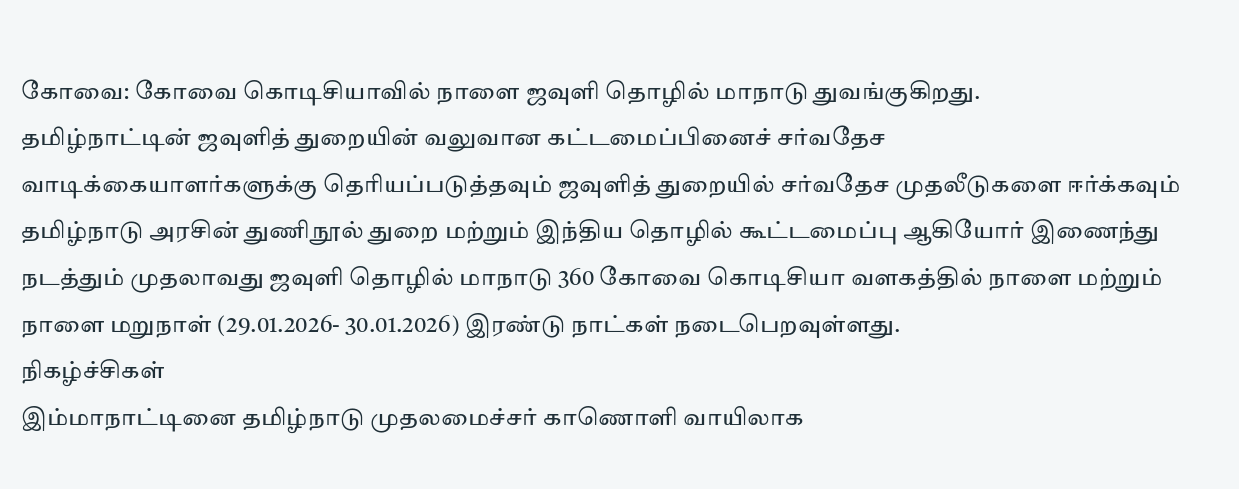கோவை: கோவை கொடிசியாவில் நாளை ஜவுளி தொழில் மாநாடு துவங்குகிறது.
தமிழ்நாட்டின் ஜவுளித் துறையின் வலுவான கட்டமைப்பினைச் சர்வதேச வாடிக்கையாளர்களுக்கு தெரியப்படுத்தவும் ஜவுளித் துறையில் சர்வதேச முதலீடுகளை ஈர்க்கவும் தமிழ்நாடு அரசின் துணிநூல் துறை மற்றும் இந்திய தொழில் கூட்டமைப்பு ஆகியோர் இணைந்து நடத்தும் முதலாவது ஜவுளி தொழில் மாநாடு 360 கோவை கொடிசியா வளகத்தில் நாளை மற்றும் நாளை மறுநாள் (29.01.2026- 30.01.2026) இரண்டு நாட்கள் நடைபெறவுள்ளது.
நிகழ்ச்சிகள்
இம்மாநாட்டினை தமிழ்நாடு முதலமைச்சர் காணொளி வாயிலாக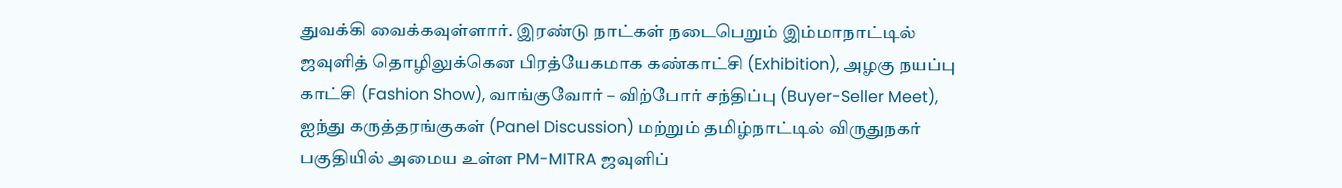துவக்கி வைக்கவுள்ளார். இரண்டு நாட்கள் நடைபெறும் இம்மாநாட்டில் ஜவுளித் தொழிலுக்கென பிரத்யேகமாக கண்காட்சி (Exhibition), அழகு நயப்பு காட்சி (Fashion Show), வாங்குவோர் – விற்போர் சந்திப்பு (Buyer-Seller Meet), ஐந்து கருத்தரங்குகள் (Panel Discussion) மற்றும் தமிழ்நாட்டில் விருதுநகர் பகுதியில் அமைய உள்ள PM-MITRA ஜவுளிப்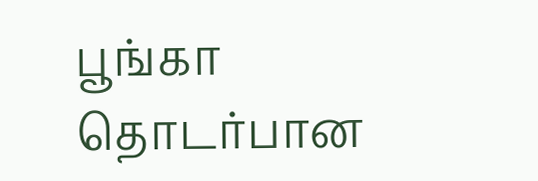பூங்கா தொடர்பான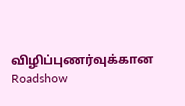விழிப்புணர்வுக்கான Roadshow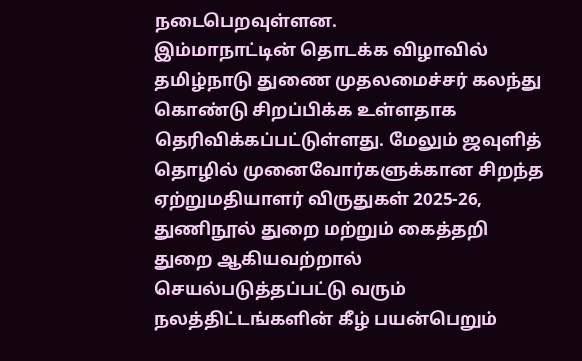நடைபெறவுள்ளன.
இம்மாநாட்டின் தொடக்க விழாவில் தமிழ்நாடு துணை முதலமைச்சர் கலந்து கொண்டு சிறப்பிக்க உள்ளதாக தெரிவிக்கப்பட்டுள்ளது. மேலும் ஜவுளித் தொழில் முனைவோர்களுக்கான சிறந்த ஏற்றுமதியாளர் விருதுகள் 2025-26, துணிநூல் துறை மற்றும் கைத்தறி துறை ஆகியவற்றால் செயல்படுத்தப்பட்டு வரும் நலத்திட்டங்களின் கீழ் பயன்பெறும்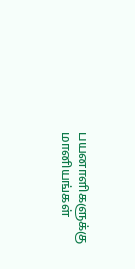பயனாளிகளுக்கு மானியங்கள்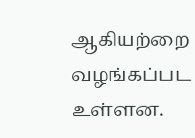ஆகியற்றை வழங்கப்பட உள்ளன.